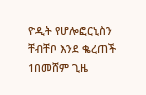ዮዲት የሆሎፎርኒስን ቸብቸቦ እንደ ቈረጠች
1በመሸም ጊዜ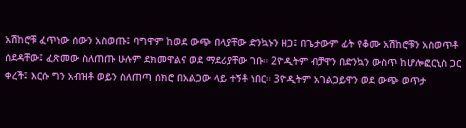አሽከሮቹ ፈጥነው ሰውን አስወጡ፤ ባግዋም ከወደ ውጭ በላያቸው ድንኳኑን ዘጋ፤ በጌታውም ፊት የቆሙ አሽከሮቹን አስወጥቶ ሰደዳቸው፤ ፈጽመው ስለጠጡ ሁሉም ደክመዋልና ወደ ማደሪያቸው ገቡ። 2ዮዲትም ብቻዋን በድንኳን ውስጥ ከሆሎፎርኒስ ጋር ቀረች፤ እርሱ ግን አብዝቶ ወይን ስለጠጣ ሰክሮ በአልጋው ላይ ተኝቶ ነበር። 3ዮዲትም አገልጋይዋን ወደ ውጭ ወጥታ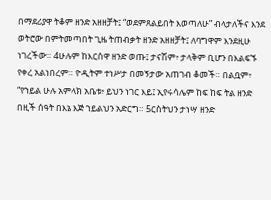በማደሪያዋ ትቆም ዘንድ አዘዘቻት፤ “ወደምጸልይበት እወጣለሁ” ብላታለችና እንደ ወትሮው በምትመጣበት ጊዜ ትጠብቃት ዘንድ አዘዘቻት፤ ለባግዋም እንደዚሁ ነገረችው። 4ሁሉም ከእርስዋ ዘንድ ወጡ፤ ታናሽም፥ ታላቅም ቢሆን በእልፍኙ የቀረ አልነበረም። ዮዲትም ተነሥታ በመኝታው አጠገብ ቆመች። በልቧም፥ “የኀይል ሁሉ አምላክ አቤቱ፥ ይህን ነገር እይ፤ ኢየሩሳሌም ከፍ ከፍ ትል ዘንድ በዚች ሰዓት በእኔ እጅ ኀይልህን አድርግ። 5ርስትህን ታነሣ ዘንድ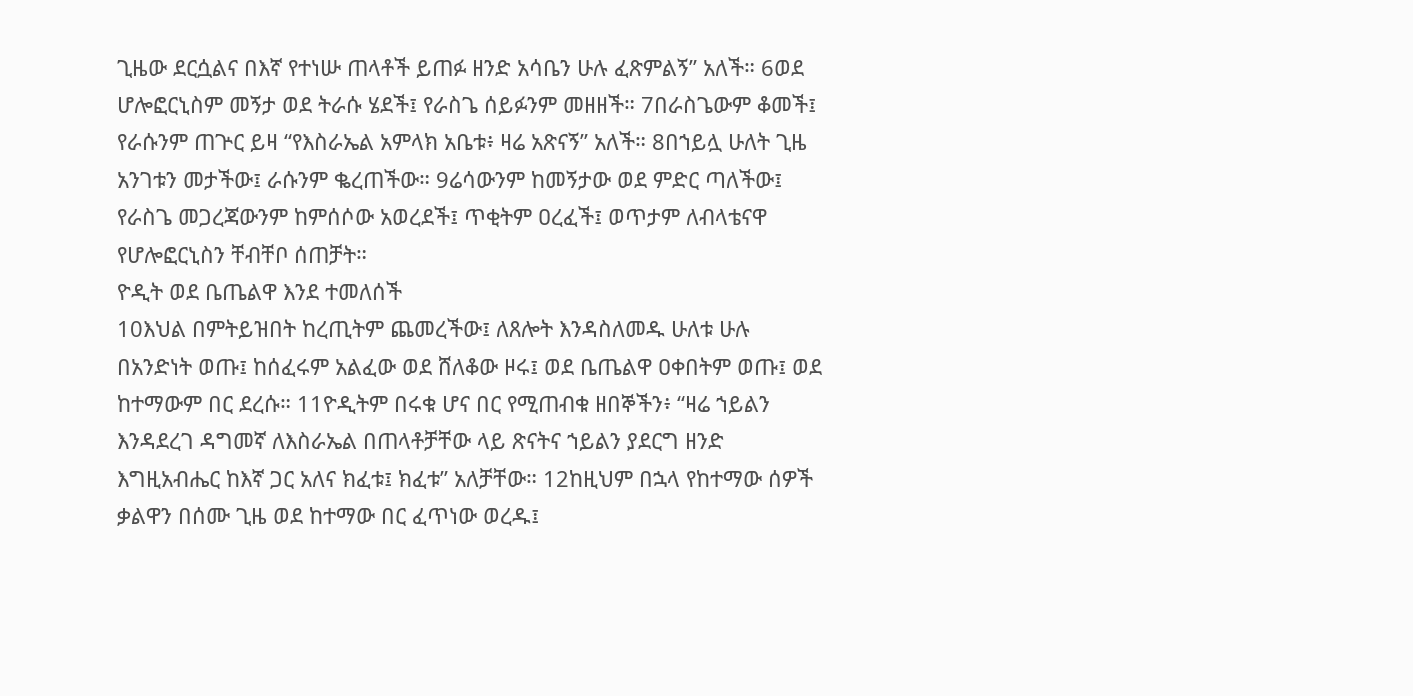ጊዜው ደርሷልና በእኛ የተነሡ ጠላቶች ይጠፉ ዘንድ አሳቤን ሁሉ ፈጽምልኝ” አለች። 6ወደ ሆሎፎርኒስም መኝታ ወደ ትራሱ ሄደች፤ የራስጌ ሰይፉንም መዘዘች። 7በራስጌውም ቆመች፤ የራሱንም ጠጕር ይዛ “የእስራኤል አምላክ አቤቱ፥ ዛሬ አጽናኝ” አለች። 8በኀይሏ ሁለት ጊዜ አንገቱን መታችው፤ ራሱንም ቈረጠችው። 9ሬሳውንም ከመኝታው ወደ ምድር ጣለችው፤ የራስጌ መጋረጃውንም ከምሰሶው አወረደች፤ ጥቂትም ዐረፈች፤ ወጥታም ለብላቴናዋ የሆሎፎርኒስን ቸብቸቦ ሰጠቻት።
ዮዲት ወደ ቤጤልዋ እንደ ተመለሰች
10እህል በምትይዝበት ከረጢትም ጨመረችው፤ ለጸሎት እንዳስለመዱ ሁለቱ ሁሉ በአንድነት ወጡ፤ ከሰፈሩም አልፈው ወደ ሸለቆው ዞሩ፤ ወደ ቤጤልዋ ዐቀበትም ወጡ፤ ወደ ከተማውም በር ደረሱ። 11ዮዲትም በሩቁ ሆና በር የሚጠብቁ ዘበኞችን፥ “ዛሬ ኀይልን እንዳደረገ ዳግመኛ ለእስራኤል በጠላቶቻቸው ላይ ጽናትና ኀይልን ያደርግ ዘንድ እግዚአብሔር ከእኛ ጋር አለና ክፈቱ፤ ክፈቱ” አለቻቸው። 12ከዚህም በኋላ የከተማው ሰዎች ቃልዋን በሰሙ ጊዜ ወደ ከተማው በር ፈጥነው ወረዱ፤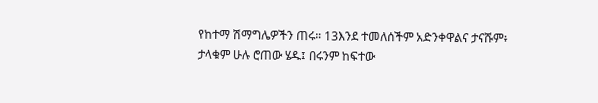የከተማ ሽማግሌዎችን ጠሩ። 13እንደ ተመለሰችም አድንቀዋልና ታናሹም፥ ታላቁም ሁሉ ሮጠው ሄዱ፤ በሩንም ከፍተው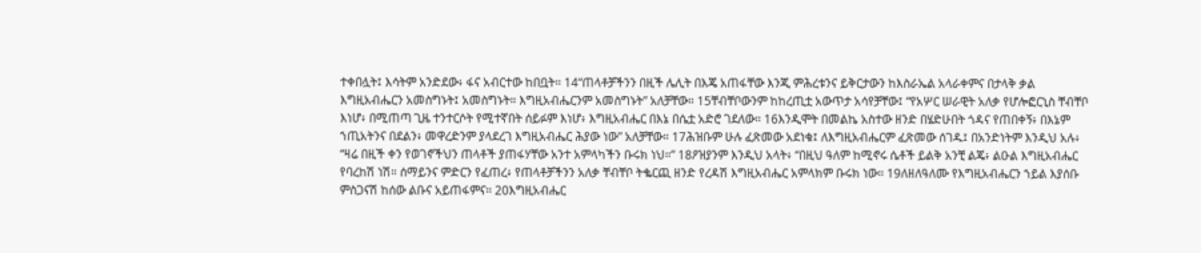ተቀበሏት፤ እሳትም አንድደው፥ ፋና አብርተው ከበቧት። 14“ጠላቶቻችንን በዚች ሌሊት በእጄ አጠፋቸው እንጂ ምሕረቱንና ይቅርታውን ከእስራኤል አላራቀምና በታላቅ ቃል እግዚአብሔርን አመስግኑት፤ አመስግኑት። እግዚአብሔርንም አመስግኑት” አለቻቸው። 15ቸብቸቦውንም ከከረጢቷ አውጥታ አሳየቻቸው፤ “የአሦር ሠራዊት አለቃ የሆሎፎርኒስ ቸብቸቦ እነሆ፥ በሚጠጣ ጊዜ ተንተርሶት የሚተኛበት ሰይፉም እነሆ፥ እግዚአብሔር በእኔ በሴቷ አድሮ ገደለው። 16እንዲሞት በመልኬ አስተው ዘንድ በሄድሁበት ጎዳና የጠበቀኝ፥ በእኔም ኀጢአትንና በደልን፥ መዋረድንም ያላደረገ እግዚአብሔር ሕያው ነው” አለቻቸው። 17ሕዝቡም ሁሉ ፈጽመው አደነቁ፤ ለእግዚአብሔርም ፈጽመው ሰገዱ፤ በአንድነትም እንዲህ አሉ፥ “ዛሬ በዚች ቀን የወገኖችህን ጠላቶች ያጠፋሃቸው አንተ አምላካችን ቡሩክ ነህ።” 18ዖዝያንም እንዲህ አላት፥ “በዚህ ዓለም ከሚኖሩ ሴቶች ይልቅ አንቺ ልጄ፥ ልዑል እግዚአብሔር የባረከሽ ነሽ። ሰማይንና ምድርን የፈጠረ፥ የጠላቶቻችንን አለቃ ቸብቸቦ ትቈርጪ ዘንድ የረዳሽ እግዚአብሔር አምላክም ቡሩክ ነው። 19ለዘለዓለሙ የእግዚአብሔርን ኀይል እያሰቡ ምስጋናሽ ከሰው ልቡና አይጠፋምና። 20እግዚአብሔር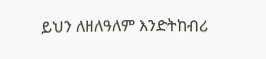ይህን ለዘለዓለም እንድትከብሪ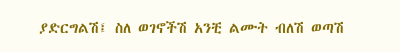ያድርግልሽ፤ ስለ ወገኖችሽ አንቺ ልሙት ብለሽ ወጣሽ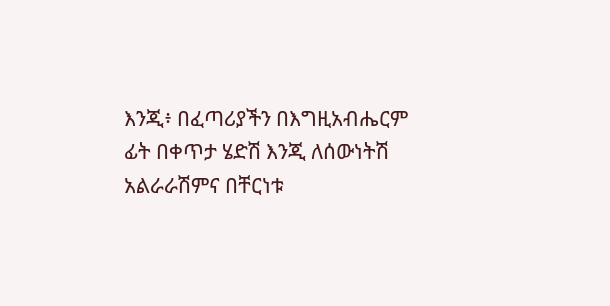እንጂ፥ በፈጣሪያችን በእግዚአብሔርም ፊት በቀጥታ ሄድሽ እንጂ ለሰውነትሽ አልራራሽምና በቸርነቱ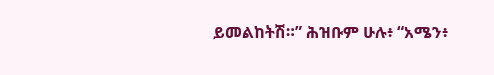ይመልከትሽ።” ሕዝቡም ሁሉ፥ “አሜን፥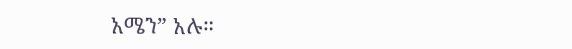አሜን” አሉ።